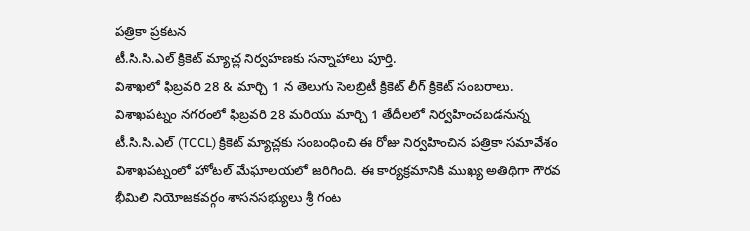పత్రికా ప్రకటన
టీ.సి.సి.ఎల్ క్రికెట్ మ్యాచ్ల నిర్వహణకు సన్నాహాలు పూర్తి.
విశాఖలో ఫిబ్రవరి 28 & మార్చి 1 న తెలుగు సెలబ్రిటీ క్రికెట్ లీగ్ క్రికెట్ సంబరాలు.
విశాఖపట్నం నగరంలో ఫిబ్రవరి 28 మరియు మార్చి 1 తేదీలలో నిర్వహించబడనున్న టీ.సి.సి.ఎల్ (TCCL) క్రికెట్ మ్యాచ్లకు సంబంధించి ఈ రోజు నిర్వహించిన పత్రికా సమావేశం విశాఖపట్నంలో హోటల్ మేఘాలయలో జరిగింది. ఈ కార్యక్రమానికి ముఖ్య అతిథిగా గౌరవ భీమిలి నియోజకవర్గం శాసనసభ్యులు శ్రీ గంట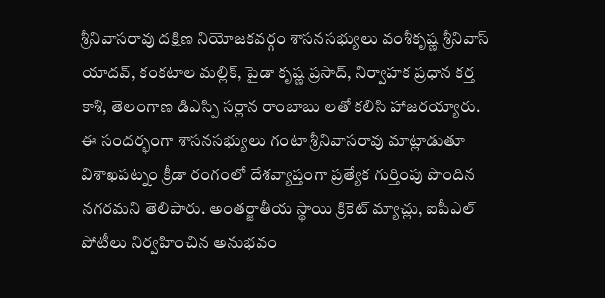శ్రీనివాసరావు దక్షిణ నియోజకవర్గం శాసనసభ్యులు వంశీకృష్ణ శ్రీనివాస్ యాదవ్, కంకటాల మల్లిక్, పైడా కృష్ణ ప్రసాద్, నిర్వాహక ప్రధాన కర్త కాశి, తెలంగాణ డిఎస్పి సర్లాన రాంబాబు లతో కలిసి హాజరయ్యారు.
ఈ సందర్భంగా శాసనసభ్యులు గంటా శ్రీనివాసరావు మాట్లాడుతూ విశాఖపట్నం క్రీడా రంగంలో దేశవ్యాప్తంగా ప్రత్యేక గుర్తింపు పొందిన నగరమని తెలిపారు. అంతర్జాతీయ స్థాయి క్రికెట్ మ్యాచ్లు, ఐపీఎల్ పోటీలు నిర్వహించిన అనుభవం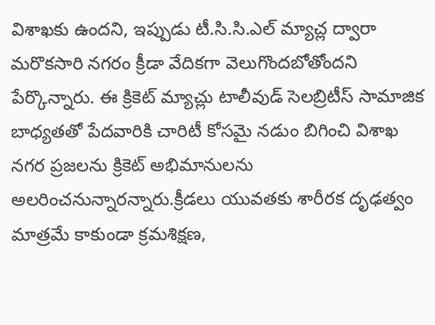విశాఖకు ఉందని, ఇప్పుడు టీ.సి.సి.ఎల్ మ్యాచ్ల ద్వారా మరొకసారి నగరం క్రీడా వేదికగా వెలుగొందబోతోందని పేర్కొన్నారు. ఈ క్రికెట్ మ్యాచ్లు టాలీవుడ్ సెలబ్రిటీస్ సామాజిక బాధ్యతతో పేదవారికి చారిటీ కోసమై నడుం బిగించి విశాఖ నగర ప్రజలను క్రికెట్ అభిమానులను అలరించనున్నారన్నారు.క్రీడలు యువతకు శారీరక దృఢత్వం మాత్రమే కాకుండా క్రమశిక్షణ,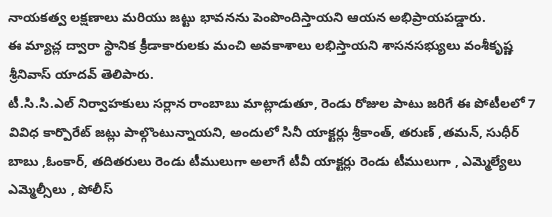నాయకత్వ లక్షణాలు మరియు జట్టు భావనను పెంపొందిస్తాయని ఆయన అభిప్రాయపడ్డారు.
ఈ మ్యాచ్ల ద్వారా స్థానిక క్రీడాకారులకు మంచి అవకాశాలు లభిస్తాయని శాసనసభ్యులు వంశీకృష్ణ శ్రీనివాస్ యాదవ్ తెలిపారు.
టీ.సి.సి.ఎల్ నిర్వాహకులు సర్లాన రాంబాబు మాట్లాడుతూ, రెండు రోజుల పాటు జరిగే ఈ పోటీలలో 7 వివిధ కార్పొరేట్ జట్లు పాల్గొంటున్నాయని, అందులో సినీ యాక్టర్లు శ్రీకాంత్, తరుణ్ ,తమన్, సుధీర్ బాబు ,ఓంకార్, తదితరులు రెండు టీములుగా అలాగే టీవీ యాక్టర్లు రెండు టీములుగా , ఎమ్మెల్యేలు ఎమ్మెల్సీలు , పోలీస్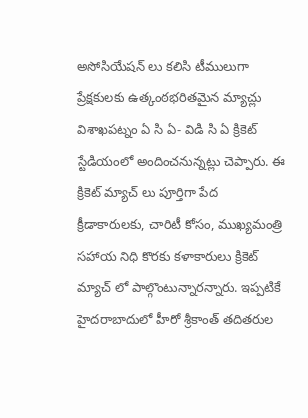అసోసియేషన్ లు కలిసి టీములుగా ప్రేక్షకులకు ఉత్కంఠభరితమైన మ్యాచ్లు విశాఖపట్నం ఏ సి ఏ- విడి సి ఏ క్రికెట్ స్టేడియంలో అందించనున్నట్లు చెప్పారు. ఈ క్రికెట్ మ్యాచ్ లు పూర్తిగా పేద క్రీడాకారులకు, చారిటీ కోసం, ముఖ్యమంత్రి సహాయ నిధి కొరకు కళాకారులు క్రికెట్ మ్యాచ్ లో పాల్గొంటున్నారన్నారు. ఇప్పటికే హైదరాబాదులో హీరో శ్రీకాంత్ తదితరుల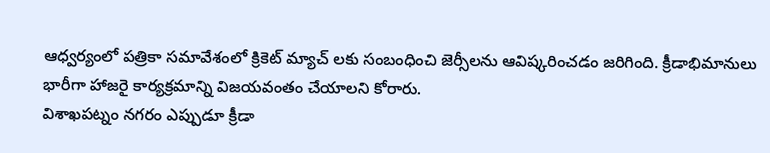ఆధ్వర్యంలో పత్రికా సమావేశంలో క్రికెట్ మ్యాచ్ లకు సంబంధించి జెర్సీలను ఆవిష్కరించడం జరిగింది. క్రీడాభిమానులు భారీగా హాజరై కార్యక్రమాన్ని విజయవంతం చేయాలని కోరారు.
విశాఖపట్నం నగరం ఎప్పుడూ క్రీడా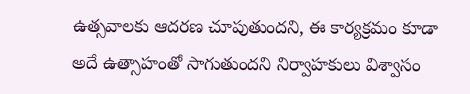ఉత్సవాలకు ఆదరణ చూపుతుందని, ఈ కార్యక్రమం కూడా అదే ఉత్సాహంతో సాగుతుందని నిర్వాహకులు విశ్వాసం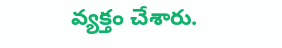వ్యక్తం చేశారు.